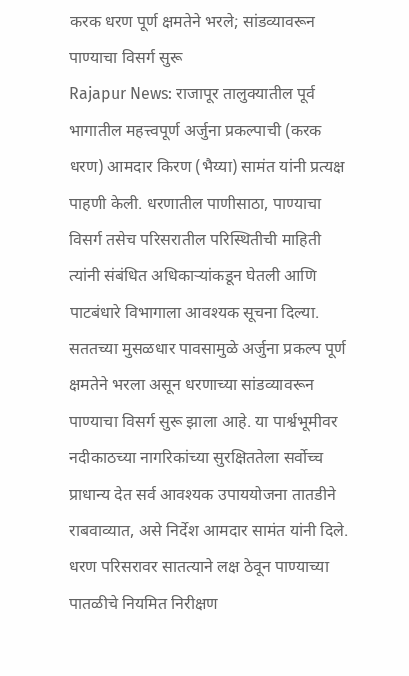करक धरण पूर्ण क्षमतेने भरले; सांडव्यावरून पाण्याचा विसर्ग सुरू
Rajapur News: राजापूर तालुक्यातील पूर्व भागातील महत्त्वपूर्ण अर्जुना प्रकल्पाची (करक धरण) आमदार किरण (भैय्या) सामंत यांनी प्रत्यक्ष पाहणी केली. धरणातील पाणीसाठा, पाण्याचा विसर्ग तसेच परिसरातील परिस्थितीची माहिती त्यांनी संबंधित अधिकाऱ्यांकडून घेतली आणि पाटबंधारे विभागाला आवश्यक सूचना दिल्या.
सततच्या मुसळधार पावसामुळे अर्जुना प्रकल्प पूर्ण क्षमतेने भरला असून धरणाच्या सांडव्यावरून पाण्याचा विसर्ग सुरू झाला आहे. या पार्श्वभूमीवर नदीकाठच्या नागरिकांच्या सुरक्षिततेला सर्वोच्च प्राधान्य देत सर्व आवश्यक उपाययोजना तातडीने राबवाव्यात, असे निर्देश आमदार सामंत यांनी दिले.
धरण परिसरावर सातत्याने लक्ष ठेवून पाण्याच्या पातळीचे नियमित निरीक्षण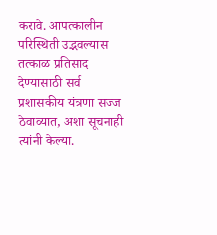करावे. आपत्कालीन परिस्थिती उद्भवल्यास तत्काळ प्रतिसाद देण्यासाठी सर्व प्रशासकीय यंत्रणा सज्ज ठेवाव्यात, अशा सूचनाही त्यांनी केल्या.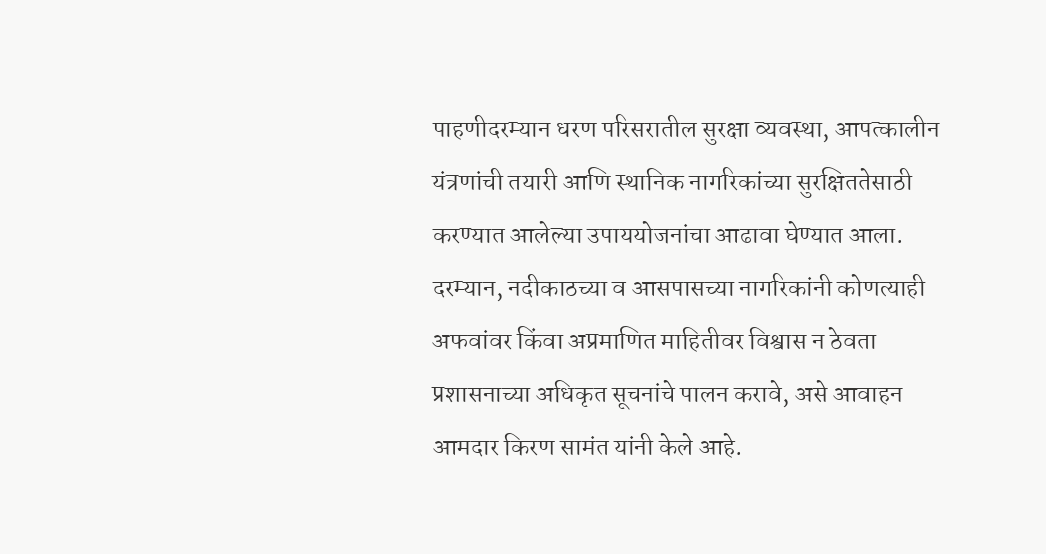पाहणीदरम्यान धरण परिसरातील सुरक्षा व्यवस्था, आपत्कालीन यंत्रणांची तयारी आणि स्थानिक नागरिकांच्या सुरक्षिततेसाठी करण्यात आलेल्या उपाययोजनांचा आढावा घेण्यात आला.
दरम्यान, नदीकाठच्या व आसपासच्या नागरिकांनी कोणत्याही अफवांवर किंवा अप्रमाणित माहितीवर विश्वास न ठेवता प्रशासनाच्या अधिकृत सूचनांचे पालन करावे, असे आवाहन आमदार किरण सामंत यांनी केले आहे.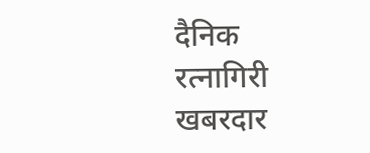दैनिक रत्नागिरी खबरदार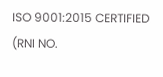ISO 9001:2015 CERTIFIED
(RNI NO.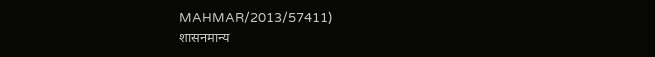MAHMAR/2013/57411)
शासनमान्य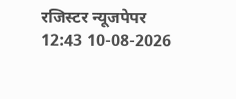रजिस्टर न्यूजपेपर
12:43 10-08-2026